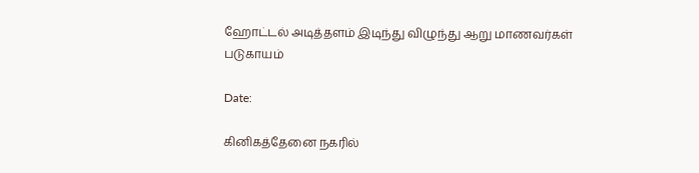ஹோட்டல் அடித்தளம் இடிந்து விழுந்து ஆறு மாணவர்கள் படுகாயம்

Date:

கினிகத்தேனை நகரில்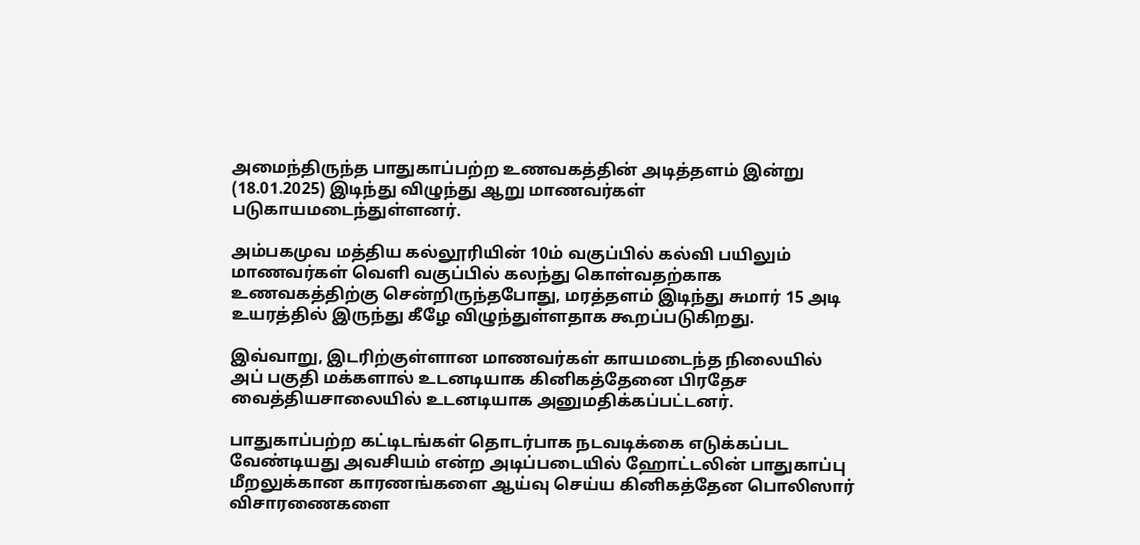அமைந்திருந்த பாதுகாப்பற்ற உணவகத்தின் அடித்தளம் இன்று (18.01.2025) இடிந்து விழுந்து ஆறு மாணவர்கள் படுகாயமடைந்துள்ளனர்.

அம்பகமுவ மத்திய கல்லூரியின் 10ம் வகுப்பில் கல்வி பயிலும் மாணவர்கள் வெளி வகுப்பில் கலந்து கொள்வதற்காக உணவகத்திற்கு சென்றிருந்தபோது, மரத்தளம் இடிந்து சுமார் 15 அடி உயரத்தில் இருந்து கீழே விழுந்துள்ளதாக கூறப்படுகிறது.

இவ்வாறு, இடரிற்குள்ளான மாணவர்கள் காயமடைந்த நிலையில் அப் பகுதி மக்களால் உடனடியாக கினிகத்தேனை பிரதேச வைத்தியசாலையில் உடனடியாக அனுமதிக்கப்பட்டனர்.

பாதுகாப்பற்ற கட்டிடங்கள் தொடர்பாக நடவடிக்கை எடுக்கப்பட வேண்டியது அவசியம் என்ற அடிப்படையில் ஹோட்டலின் பாதுகாப்பு மீறலுக்கான காரணங்களை ஆய்வு செய்ய கினிகத்தேன பொலிஸார் விசாரணைகளை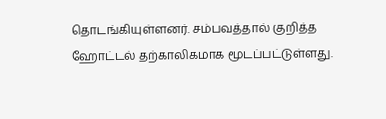தொடங்கியுள்ளனர். சம்பவத்தால் குறித்த ஹோட்டல் தற்காலிகமாக மூடப்பட்டுள்ளது.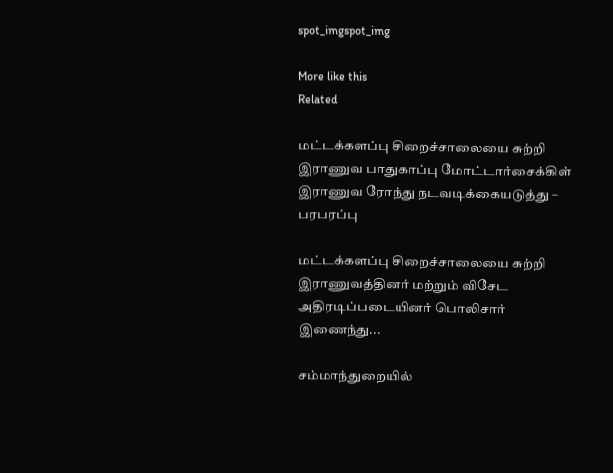spot_imgspot_img

More like this
Related

மட்டக்களப்பு சிறைச்சாலையை சுற்றி இராணுவ பாதுகாப்பு மோட்டார்சைக்கிள் இராணுவ ரோந்து நடவடிக்கையடுத்து – பரபரப்பு

மட்டக்களப்பு சிறைச்சாலையை சுற்றி இராணுவத்தினர் மற்றும் விசேட அதிரடிப்படையினர் பொலிசார் இணைந்து...

சம்மாந்துறையில்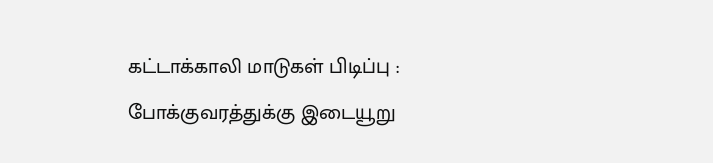கட்டாக்காலி மாடுகள் பிடிப்பு : போக்குவரத்துக்கு இடையூறு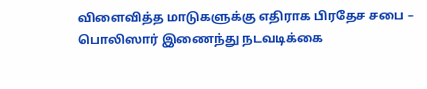விளைவித்த மாடுகளுக்கு எதிராக பிரதேச சபை – பொலிஸார் இணைந்து நடவடிக்கை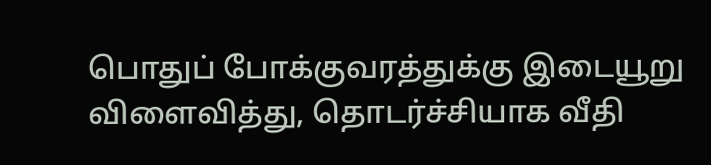பொதுப் போக்குவரத்துக்கு இடையூறு விளைவித்து, தொடர்ச்சியாக வீதி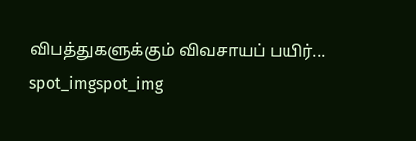விபத்துகளுக்கும் விவசாயப் பயிர்...
spot_imgspot_img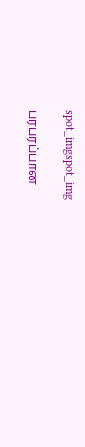spot_imgspot_img

பரபரப்பான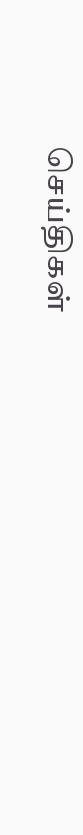செய்திகள்